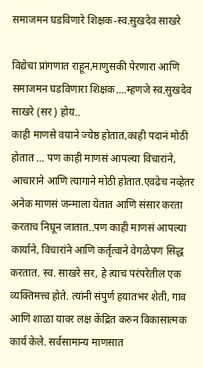समाजमन घडविणारे शिक्षक-स्व.सुखदेव साखरे

विद्येचा प्रांगणात राहून,माणुसकी पेरणारा आणि समाजमन घडविणारा शिक्षक….म्हणजे स्व.सुखदेव साखरे (सर) होय..
काही माणसे वयाने ज्येष्ठ होतात,काही पदानं मोठी होतात … पण काही माणसं आपल्या विचारांने, आचाराने आणि त्यागाने मोठी होतात.एवढेच नव्हेतर अनेक माणसं जन्माला येतात आणि संसार करता करताच निघून जातात..पण काही माणसं आपल्या कार्याने, विचारांने आणि कर्तृत्वाने वेगळेपण सिद्ध करतात. स्व. साखरे सर, हे त्याच परंपरेतील एक व्यक्तिमत्त्व होते. त्यांनी संपुर्ण हयातभर शेती, गाव आणि शाळा यावर लक्ष केंद्रित करुन विकासात्मक कार्य केले. सर्वसामान्य माणसात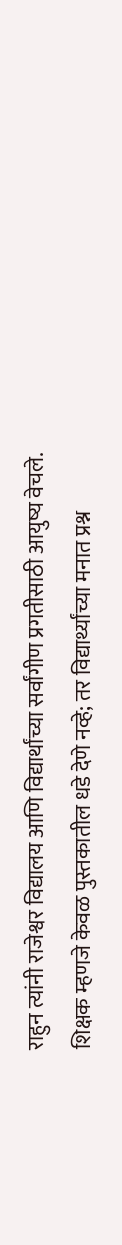राहुन त्यांनी राजेश्वर विद्यालय आणि विद्यार्थांच्या सर्वांगीण प्रगतीसाठी आयुष्य वेचले.
शिक्षक म्हणजे केवळ पुस्तकातील धडे देणे नव्हे; तर विद्यार्थ्यांच्या मनात प्रश्न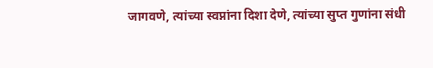जागवणे, त्यांच्या स्वप्नांना दिशा देणे, त्यांच्या सुप्त गुणांना संधी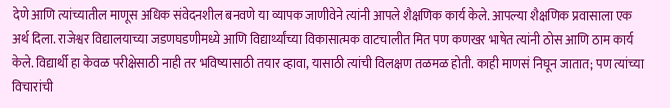देणे आणि त्यांच्यातील माणूस अधिक संवेदनशील बनवणे या व्यापक जाणीवेने त्यांनी आपले शैक्षणिक कार्य केले. आपल्या शैक्षणिक प्रवासाला एक अर्थ दिला. राजेश्वर विद्यालयाच्या जडणघडणीमध्ये आणि विद्यार्थ्यांच्या विकासात्मक वाटचालीत मित पण कणखर भाषेत त्यांनी ठोस आणि ठाम कार्य केले. विद्यार्थी हा केवळ परीक्षेसाठी नाही तर भविष्यासाठी तयार व्हावा, यासाठी त्यांची विलक्षण तळमळ होती. काही माणसं निघून जातात; पण त्यांच्या विचारांची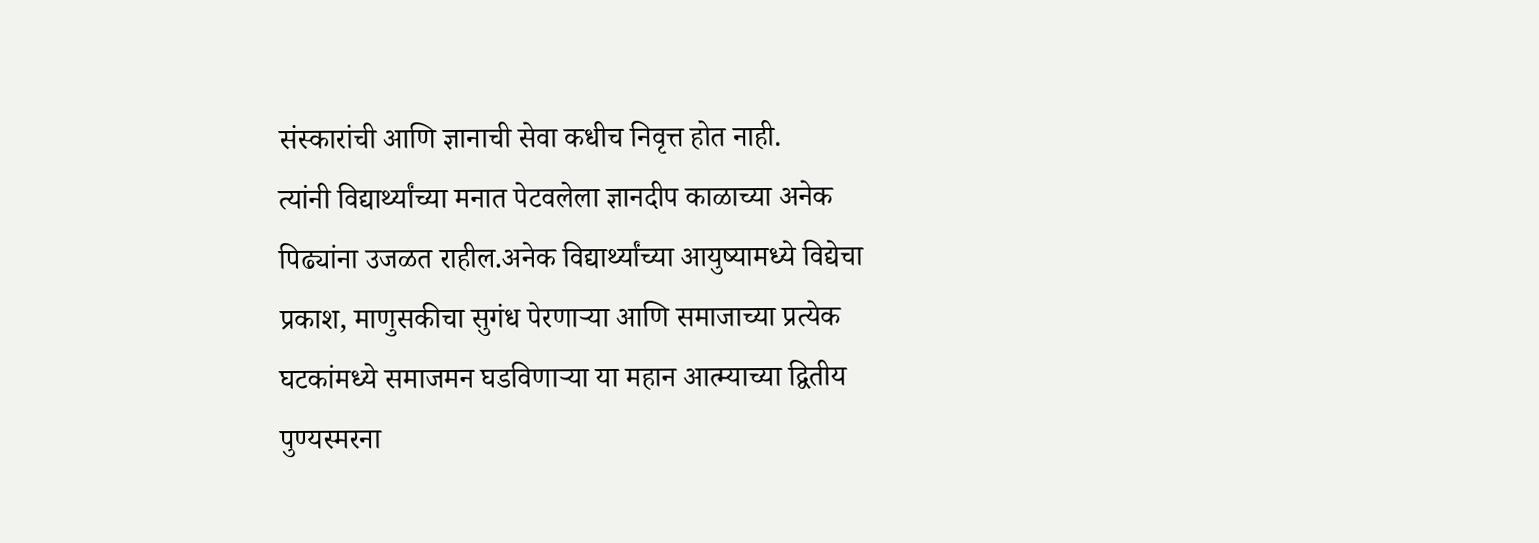संस्कारांची आणि ज्ञानाची सेवा कधीच निवृत्त होत नाही.
त्यांनी विद्यार्थ्यांच्या मनात पेटवलेला ज्ञानदीप काळाच्या अनेक पिढ्यांना उजळत राहील.अनेक विद्यार्थ्यांच्या आयुष्यामध्ये विद्येचा प्रकाश, माणुसकीचा सुगंध पेरणाऱ्या आणि समाजाच्या प्रत्येक घटकांमध्ये समाजमन घडविणाऱ्या या महान आत्म्याच्या द्वितीय पुण्यस्मरना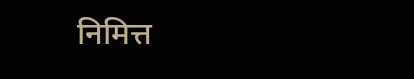निमित्त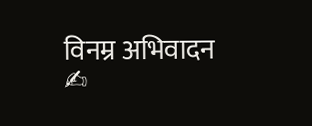विनम्र अभिवादन
✍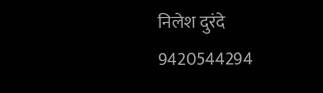निलेश दुरंदे 9420544294